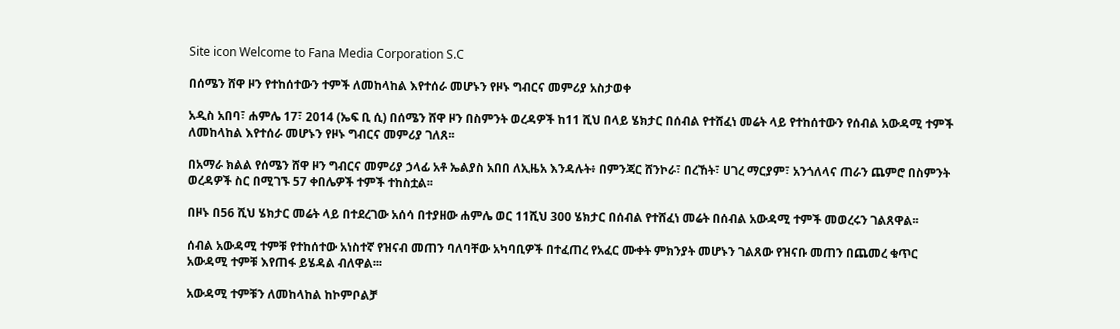Site icon Welcome to Fana Media Corporation S.C

በሰሜን ሸዋ ዞን የተከሰተውን ተምች ለመከላከል እየተሰራ መሆኑን የዞኑ ግብርና መምሪያ አስታወቀ

አዲስ አበባ፣ ሐምሌ 17፣ 2014 (ኤፍ ቢ ሲ) በሰሜን ሸዋ ዞን በስምንት ወረዳዎች ከ11 ሺህ በላይ ሄክታር በሰብል የተሸፈነ መሬት ላይ የተከሰተውን የሰብል አውዳሚ ተምች ለመከላከል እየተሰራ መሆኑን የዞኑ ግብርና መምሪያ ገለጸ፡፡

በአማራ ክልል የሰሜን ሸዋ ዞን ግብርና መምሪያ ኃላፊ አቶ ኤልያስ አበበ ለኢዜአ እንዳሉት፥ በምንጃር ሸንኮራ፣ በረኸት፣ ሀገረ ማርያም፣ አንጎለላና ጠራን ጨምሮ በስምንት ወረዳዎች ስር በሚገኙ 57 ቀበሌዎች ተምች ተከስቷል፡፡

በዞኑ በ56 ሺህ ሄክታር መሬት ላይ በተደረገው አሰሳ በተያዘው ሐምሌ ወር 11ሺህ 300 ሄክታር በሰብል የተሸፈነ መሬት በሰብል አውዳሚ ተምች መወረሩን ገልጸዋል፡፡

ሰብል አውዳሚ ተምቹ የተከሰተው አነስተኛ የዝናብ መጠን ባለባቸው አካባቢዎች በተፈጠረ የአፈር ሙቀት ምክንያት መሆኑን ገልጸው የዝናቡ መጠን በጨመረ ቁጥር አውዳሚ ተምቹ እየጠፋ ይሄዳል ብለዋል፡፡፡

አውዳሚ ተምቹን ለመከላከል ከኮምቦልቻ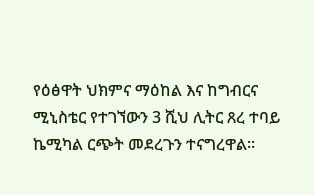የዕፅዋት ህክምና ማዕከል እና ከግብርና ሚኒስቴር የተገኘውን 3 ሺህ ሊትር ጸረ ተባይ ኬሚካል ርጭት መደረጉን ተናግረዋል፡፡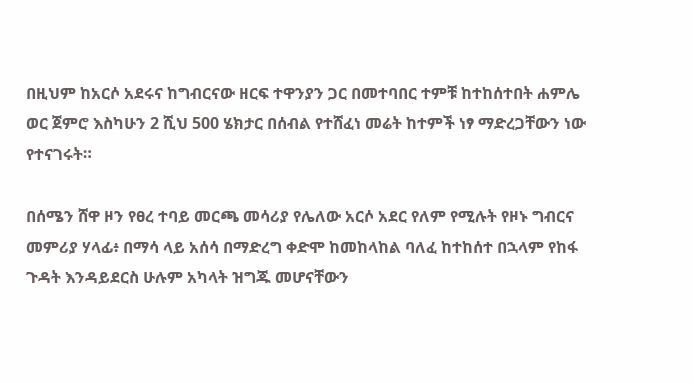በዚህም ከአርሶ አደሩና ከግብርናው ዘርፍ ተዋንያን ጋር በመተባበር ተምቹ ከተከሰተበት ሐምሌ ወር ጀምሮ እስካሁን 2 ሺህ 500 ሄክታር በሰብል የተሸፈነ መሬት ከተምች ነፃ ማድረጋቸውን ነው የተናገሩት።

በሰሜን ሸዋ ዞን የፀረ ተባይ መርጫ መሳሪያ የሌለው አርሶ አደር የለም የሚሉት የዞኑ ግብርና መምሪያ ሃላፊ፥ በማሳ ላይ አሰሳ በማድረግ ቀድሞ ከመከላከል ባለፈ ከተከሰተ በኋላም የከፋ ጉዳት እንዳይደርስ ሁሉም አካላት ዝግጁ መሆናቸውን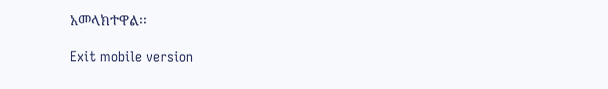አመላክተዋል፡፡

Exit mobile version